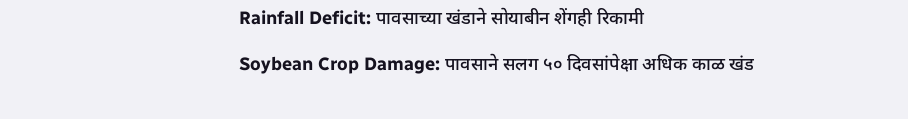Rainfall Deficit: पावसाच्या खंडाने सोयाबीन शेंगही रिकामी

Soybean Crop Damage: पावसाने सलग ५० दिवसांपेक्षा अधिक काळ खंड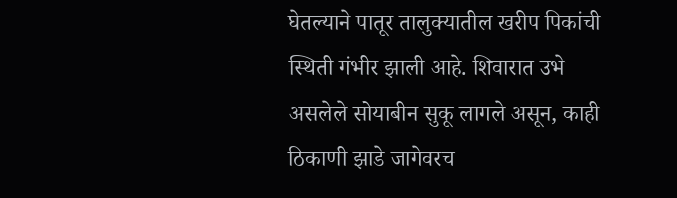घेतल्याने पातूर तालुक्यातील खरीप पिकांची स्थिती गंभीर झाली आहे. शिवारात उभे असलेले सोयाबीन सुकू लागले असून, काही ठिकाणी झाडे जागेवरच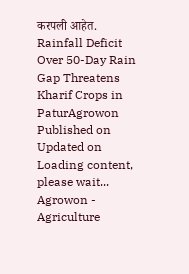करपली आहेत.
Rainfall Deficit
Over 50-Day Rain Gap Threatens Kharif Crops in PaturAgrowon
Published on
Updated on
Loading content, please wait...
Agrowon - Agriculture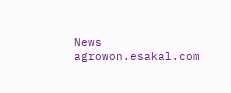News
agrowon.esakal.com